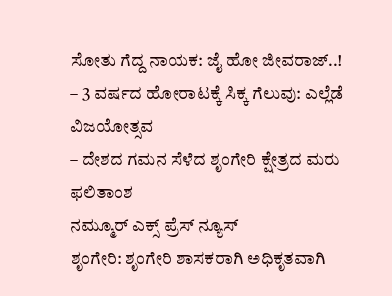ಸೋತು ಗೆದ್ದ ನಾಯಕ: ಜೈ ಹೋ ಜೀವರಾಜ್..!
– 3 ವರ್ಷದ ಹೋರಾಟಕ್ಕೆ ಸಿಕ್ಕ ಗೆಲುವು: ಎಲ್ಲೆಡೆ ವಿಜಯೋತ್ಸವ
– ದೇಶದ ಗಮನ ಸೆಳೆದ ಶೃಂಗೇರಿ ಕ್ಷೇತ್ರದ ಮರು ಫಲಿತಾಂಶ
ನಮ್ಮೂರ್ ಎಕ್ಸ್ ಪ್ರೆಸ್ ನ್ಯೂಸ್
ಶೃಂಗೇರಿ: ಶೃಂಗೇರಿ ಶಾಸಕರಾಗಿ ಅಧಿಕೃತವಾಗಿ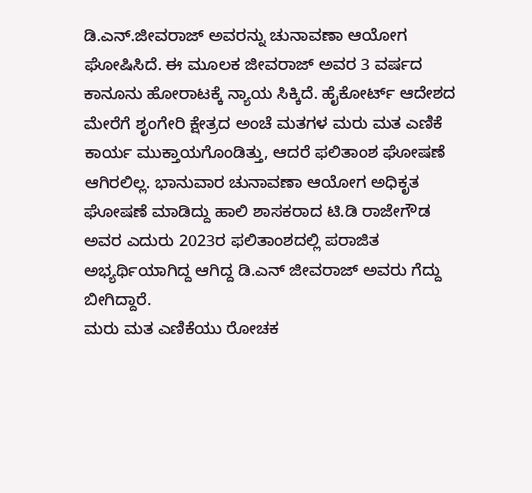ಡಿ.ಎನ್.ಜೀವರಾಜ್ ಅವರನ್ನು ಚುನಾವಣಾ ಆಯೋಗ ಘೋಷಿಸಿದೆ. ಈ ಮೂಲಕ ಜೀವರಾಜ್ ಅವರ 3 ವರ್ಷದ ಕಾನೂನು ಹೋರಾಟಕ್ಕೆ ನ್ಯಾಯ ಸಿಕ್ಕಿದೆ. ಹೈಕೋರ್ಟ್ ಆದೇಶದ ಮೇರೆಗೆ ಶೃಂಗೇರಿ ಕ್ಷೇತ್ರದ ಅಂಚೆ ಮತಗಳ ಮರು ಮತ ಎಣಿಕೆ ಕಾರ್ಯ ಮುಕ್ತಾಯಗೊಂಡಿತ್ತು, ಆದರೆ ಫಲಿತಾಂಶ ಘೋಷಣೆ ಆಗಿರಲಿಲ್ಲ. ಭಾನುವಾರ ಚುನಾವಣಾ ಆಯೋಗ ಅಧಿಕೃತ ಘೋಷಣೆ ಮಾಡಿದ್ದು ಹಾಲಿ ಶಾಸಕರಾದ ಟಿ.ಡಿ ರಾಜೇಗೌಡ ಅವರ ಎದುರು 2023ರ ಫಲಿತಾಂಶದಲ್ಲಿ ಪರಾಜಿತ ಅಭ್ಯರ್ಥಿಯಾಗಿದ್ದ ಆಗಿದ್ದ ಡಿ.ಎನ್ ಜೀವರಾಜ್ ಅವರು ಗೆದ್ದು ಬೀಗಿದ್ದಾರೆ.
ಮರು ಮತ ಎಣಿಕೆಯು ರೋಚಕ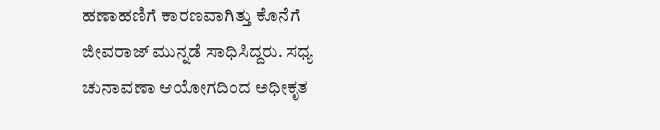ಹಣಾಹಣಿಗೆ ಕಾರಣವಾಗಿತ್ತು ಕೊನೆಗೆ ಜೀವರಾಜ್ ಮುನ್ನಡೆ ಸಾಧಿಸಿದ್ದರು. ಸಧ್ಯ ಚುನಾವಣಾ ಆಯೋಗದಿಂದ ಅಧೀಕೃತ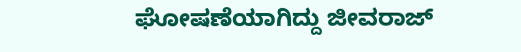ಘೋಷಣೆಯಾಗಿದ್ದು ಜೀವರಾಜ್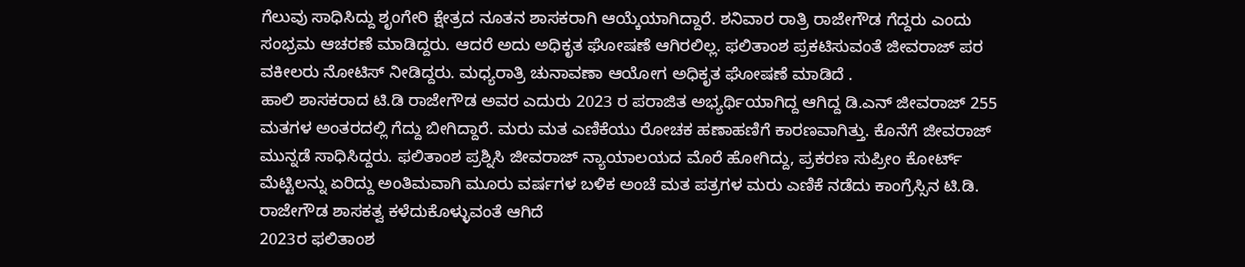ಗೆಲುವು ಸಾಧಿಸಿದ್ದು ಶೃಂಗೇರಿ ಕ್ಷೇತ್ರದ ನೂತನ ಶಾಸಕರಾಗಿ ಆಯ್ಕೆಯಾಗಿದ್ದಾರೆ. ಶನಿವಾರ ರಾತ್ರಿ ರಾಜೇಗೌಡ ಗೆದ್ದರು ಎಂದು ಸಂಭ್ರಮ ಆಚರಣೆ ಮಾಡಿದ್ದರು. ಆದರೆ ಅದು ಅಧಿಕೃತ ಘೋಷಣೆ ಆಗಿರಲಿಲ್ಲ. ಫಲಿತಾಂಶ ಪ್ರಕಟಿಸುವಂತೆ ಜೀವರಾಜ್ ಪರ ವಕೀಲರು ನೋಟಿಸ್ ನೀಡಿದ್ದರು. ಮಧ್ಯರಾತ್ರಿ ಚುನಾವಣಾ ಆಯೋಗ ಅಧಿಕೃತ ಘೋಷಣೆ ಮಾಡಿದೆ .
ಹಾಲಿ ಶಾಸಕರಾದ ಟಿ.ಡಿ ರಾಜೇಗೌಡ ಅವರ ಎದುರು 2023 ರ ಪರಾಜಿತ ಅಭ್ಯರ್ಥಿಯಾಗಿದ್ದ ಆಗಿದ್ದ ಡಿ.ಎನ್ ಜೀವರಾಜ್ 255 ಮತಗಳ ಅಂತರದಲ್ಲಿ ಗೆದ್ದು ಬೀಗಿದ್ದಾರೆ. ಮರು ಮತ ಎಣಿಕೆಯು ರೋಚಕ ಹಣಾಹಣಿಗೆ ಕಾರಣವಾಗಿತ್ತು. ಕೊನೆಗೆ ಜೀವರಾಜ್ ಮುನ್ನಡೆ ಸಾಧಿಸಿದ್ದರು. ಫಲಿತಾಂಶ ಪ್ರಶ್ನಿಸಿ ಜೀವರಾಜ್ ನ್ಯಾಯಾಲಯದ ಮೊರೆ ಹೋಗಿದ್ದು, ಪ್ರಕರಣ ಸುಪ್ರೀಂ ಕೋರ್ಟ್ ಮೆಟ್ಟಿಲನ್ನು ಏರಿದ್ದು ಅಂತಿಮವಾಗಿ ಮೂರು ವರ್ಷಗಳ ಬಳಿಕ ಅಂಚೆ ಮತ ಪತ್ರಗಳ ಮರು ಎಣಿಕೆ ನಡೆದು ಕಾಂಗ್ರೆಸ್ಸಿನ ಟಿ.ಡಿ. ರಾಜೇಗೌಡ ಶಾಸಕತ್ವ ಕಳೆದುಕೊಳ್ಳುವಂತೆ ಆಗಿದೆ
2023ರ ಫಲಿತಾಂಶ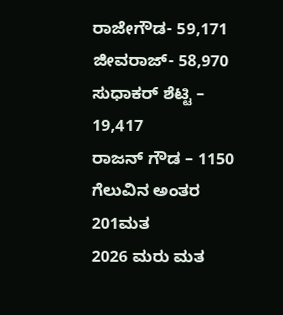ರಾಜೇಗೌಡ- 59,171
ಜೀವರಾಜ್- 58,970
ಸುಧಾಕರ್ ಶೆಟ್ಟಿ – 19,417
ರಾಜನ್ ಗೌಡ – 1150
ಗೆಲುವಿನ ಅಂತರ 201ಮತ
2026 ಮರು ಮತ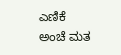ಎಣಿಕೆ
ಅಂಚೆ ಮತ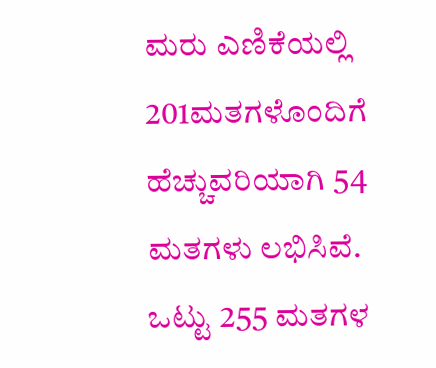ಮರು ಎಣಿಕೆಯಲ್ಲಿ 201ಮತಗಳೊಂದಿಗೆ ಹೆಚ್ಚುವರಿಯಾಗಿ 54 ಮತಗಳು ಲಭಿಸಿವೆ. ಒಟ್ಟು 255 ಮತಗಳ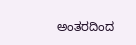ಅಂತರದಿಂದ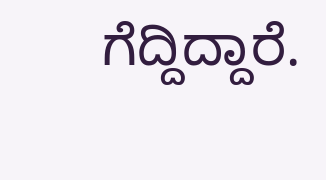ಗೆದ್ದಿದ್ದಾರೆ.